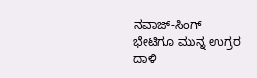ನವಾಜ್-ಸಿಂಗ್ ಭೇಟಿಗೂ ಮುನ್ನ ಉಗ್ರರ ದಾಳಿ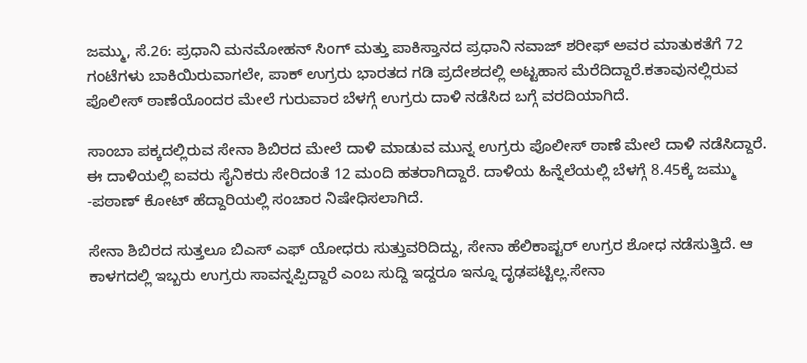ಜಮ್ಮು, ಸೆ.26: ಪ್ರಧಾನಿ ಮನಮೋಹನ್ ಸಿಂಗ್ ಮತ್ತು ಪಾಕಿಸ್ತಾನದ ಪ್ರಧಾನಿ ನವಾಜ್ ಶರೀಫ್ ಅವರ ಮಾತುಕತೆಗೆ 72 ಗಂಟೆಗಳು ಬಾಕಿಯಿರುವಾಗಲೇ, ಪಾಕ್ ಉಗ್ರರು ಭಾರತದ ಗಡಿ ಪ್ರದೇಶದಲ್ಲಿ ಅಟ್ಟಹಾಸ ಮೆರೆದಿದ್ದಾರೆ.ಕತಾವುನಲ್ಲಿರುವ ಪೊಲೀಸ್ ಠಾಣೆಯೊಂದರ ಮೇಲೆ ಗುರುವಾರ ಬೆಳಗ್ಗೆ ಉಗ್ರರು ದಾಳಿ ನಡೆಸಿದ ಬಗ್ಗೆ ವರದಿಯಾಗಿದೆ.

ಸಾಂಬಾ ಪಕ್ಕದಲ್ಲಿರುವ ಸೇನಾ ಶಿಬಿರದ ಮೇಲೆ ದಾಳಿ ಮಾಡುವ ಮುನ್ನ ಉಗ್ರರು ಪೊಲೀಸ್ ಠಾಣೆ ಮೇಲೆ ದಾಳಿ ನಡೆಸಿದ್ದಾರೆ. ಈ ದಾಳಿಯಲ್ಲಿ ಐವರು ಸೈನಿಕರು ಸೇರಿದಂತೆ 12 ಮಂದಿ ಹತರಾಗಿದ್ದಾರೆ. ದಾಳಿಯ ಹಿನ್ನೆಲೆಯಲ್ಲಿ ಬೆಳಗ್ಗೆ 8.45ಕ್ಕೆ ಜಮ್ಮು -ಪಠಾಣ್ ಕೋಟ್ ಹೆದ್ದಾರಿಯಲ್ಲಿ ಸಂಚಾರ ನಿಷೇಧಿಸಲಾಗಿದೆ.

ಸೇನಾ ಶಿಬಿರದ ಸುತ್ತಲೂ ಬಿಎಸ್ ಎಫ್ ಯೋಧರು ಸುತ್ತುವರಿದಿದ್ದು, ಸೇನಾ ಹೆಲಿಕಾಪ್ಟರ್ ಉಗ್ರರ ಶೋಧ ನಡೆಸುತ್ತಿದೆ. ಆ ಕಾಳಗದಲ್ಲಿ ಇಬ್ಬರು ಉಗ್ರರು ಸಾವನ್ನಪ್ಪಿದ್ದಾರೆ ಎಂಬ ಸುದ್ದಿ ಇದ್ದರೂ ಇನ್ನೂ ದೃಢಪಟ್ಟಿಲ್ಲ.ಸೇನಾ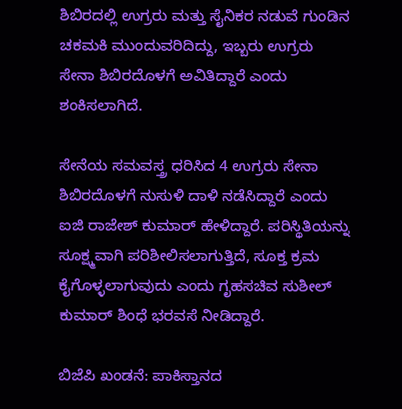ಶಿಬಿರದಲ್ಲಿ ಉಗ್ರರು ಮತ್ತು ಸೈನಿಕರ ನಡುವೆ ಗುಂಡಿನ ಚಕಮಕಿ ಮುಂದುವರಿದಿದ್ದು, ಇಬ್ಬರು ಉಗ್ರರು ಸೇನಾ ಶಿಬಿರದೊಳಗೆ ಅವಿತಿದ್ದಾರೆ ಎಂದು ಶಂಕಿಸಲಾಗಿದೆ.

ಸೇನೆಯ ಸಮವಸ್ತ್ರ ಧರಿಸಿದ 4 ಉಗ್ರರು ಸೇನಾ ಶಿಬಿರದೊಳಗೆ ನುಸುಳಿ ದಾಳಿ ನಡೆಸಿದ್ದಾರೆ ಎಂದು ಐಜಿ ರಾಜೇಶ್ ಕುಮಾರ್ ಹೇಳಿದ್ದಾರೆ. ಪರಿಸ್ಥಿತಿಯನ್ನು ಸೂಕ್ಷ್ಮವಾಗಿ ಪರಿಶೀಲಿಸಲಾಗುತ್ತಿದೆ, ಸೂಕ್ತ ಕ್ರಮ ಕೈಗೊಳ್ಳಲಾಗುವುದು ಎಂದು ಗೃಹಸಚಿವ ಸುಶೀಲ್ ಕುಮಾರ್ ಶಿಂಧೆ ಭರವಸೆ ನೀಡಿದ್ದಾರೆ.

ಬಿಜೆಪಿ ಖಂಡನೆ: ಪಾಕಿಸ್ತಾನದ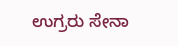ಉಗ್ರರು ಸೇನಾ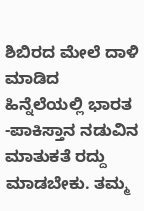ಶಿಬಿರದ ಮೇಲೆ ದಾಳಿ ಮಾಡಿದ ಹಿನ್ನೆಲೆಯಲ್ಲಿ ಭಾರತ -ಪಾಕಿಸ್ತಾನ ನಡುವಿನ ಮಾತುಕತೆ ರದ್ದು ಮಾಡಬೇಕು. ತಮ್ಮ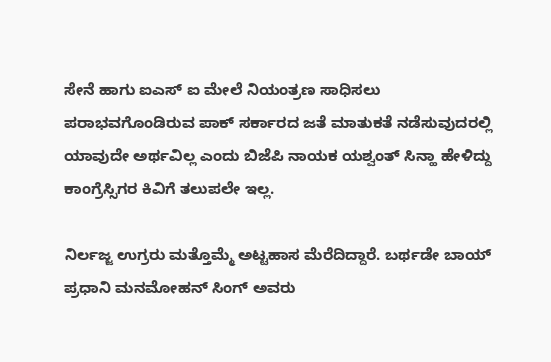ಸೇನೆ ಹಾಗು ಐಎಸ್ ಐ ಮೇಲೆ ನಿಯಂತ್ರಣ ಸಾಧಿಸಲು ಪರಾಭವಗೊಂಡಿರುವ ಪಾಕ್ ಸರ್ಕಾರದ ಜತೆ ಮಾತುಕತೆ ನಡೆಸುವುದರಲ್ಲಿ ಯಾವುದೇ ಅರ್ಥವಿಲ್ಲ ಎಂದು ಬಿಜೆಪಿ ನಾಯಕ ಯಶ್ವಂತ್ ಸಿನ್ಹಾ ಹೇಳಿದ್ದು ಕಾಂಗ್ರೆಸ್ಸಿಗರ ಕಿವಿಗೆ ತಲುಪಲೇ ಇಲ್ಲ.

ನಿರ್ಲಜ್ಜ ಉಗ್ರರು ಮತ್ತೊಮ್ಮೆ ಅಟ್ಟಹಾಸ ಮೆರೆದಿದ್ದಾರೆ. ಬರ್ಥಡೇ ಬಾಯ್ ಪ್ರಧಾನಿ ಮನಮೋಹನ್ ಸಿಂಗ್ ಅವರು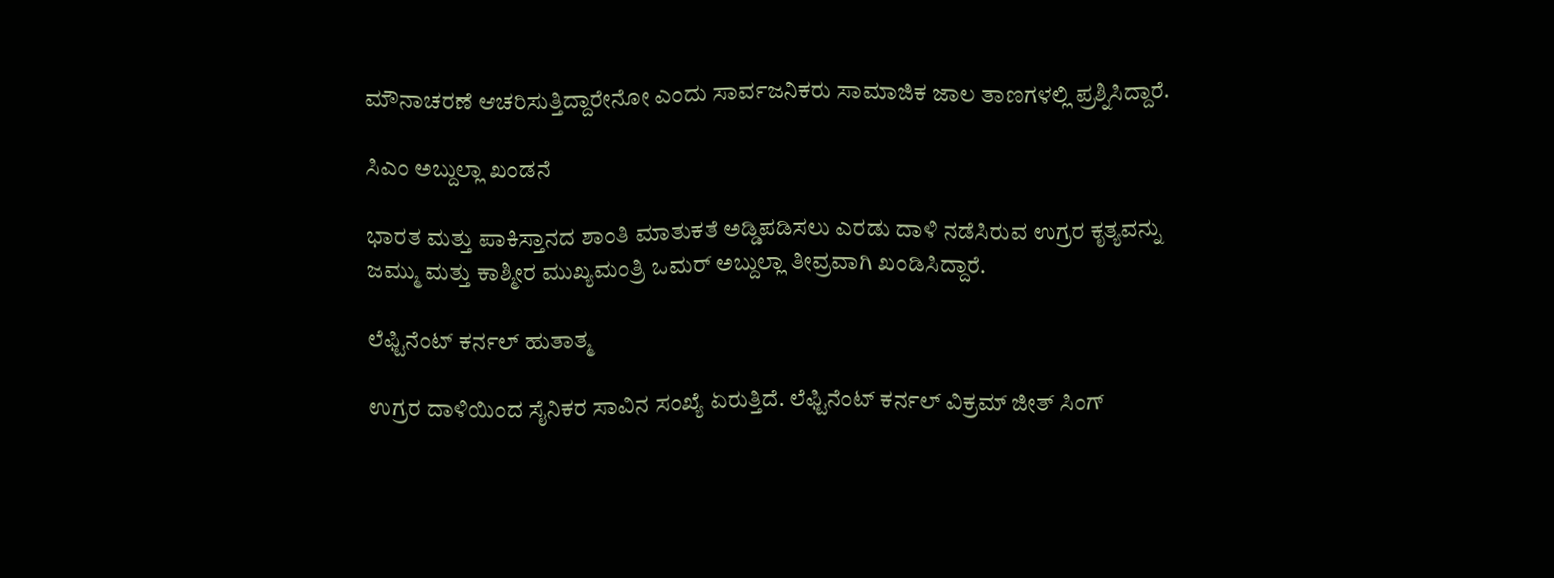ಮೌನಾಚರಣೆ ಆಚರಿಸುತ್ತಿದ್ದಾರೇನೋ ಎಂದು ಸಾರ್ವಜನಿಕರು ಸಾಮಾಜಿಕ ಜಾಲ ತಾಣಗಳಲ್ಲಿ ಪ್ರಶ್ನಿಸಿದ್ದಾರೆ.

ಸಿಎಂ ಅಬ್ದುಲ್ಲಾ ಖಂಡನೆ

ಭಾರತ ಮತ್ತು ಪಾಕಿಸ್ತಾನದ ಶಾಂತಿ ಮಾತುಕತೆ ಅಡ್ಡಿಪಡಿಸಲು ಎರಡು ದಾಳಿ ನಡೆಸಿರುವ ಉಗ್ರರ ಕೃತ್ಯವನ್ನು ಜಮ್ಮು ಮತ್ತು ಕಾಶ್ಮೀರ ಮುಖ್ಯಮಂತ್ರಿ ಒಮರ್ ಅಬ್ದುಲ್ಲಾ ತೀವ್ರವಾಗಿ ಖಂಡಿಸಿದ್ದಾರೆ.

ಲೆಫ್ಟಿನೆಂಟ್ ಕರ್ನಲ್ ಹುತಾತ್ಮ

ಉಗ್ರರ ದಾಳಿಯಿಂದ ಸೈನಿಕರ ಸಾವಿನ ಸಂಖ್ಯೆ ಏರುತ್ತಿದೆ. ಲೆಫ್ಟಿನೆಂಟ್ ಕರ್ನಲ್ ವಿಕ್ರಮ್ ಜೀತ್ ಸಿಂಗ್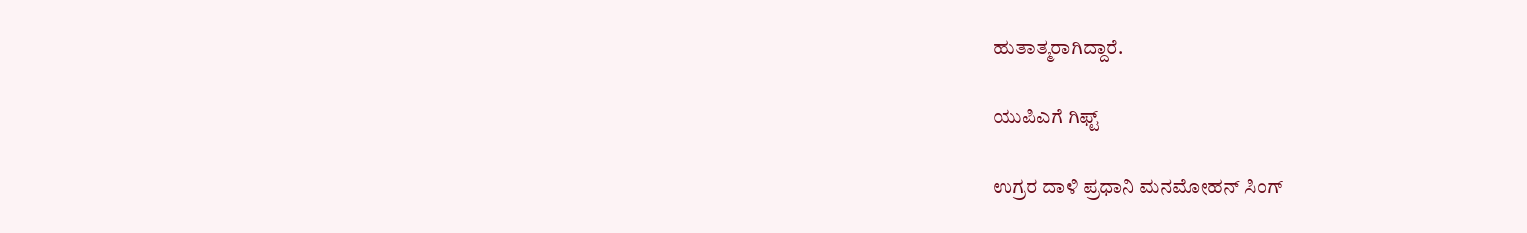ಹುತಾತ್ಮರಾಗಿದ್ದಾರೆ.

ಯುಪಿಎಗೆ ಗಿಫ್ಟ್

ಉಗ್ರರ ದಾಳಿ ಪ್ರಧಾನಿ ಮನಮೋಹನ್ ಸಿಂಗ್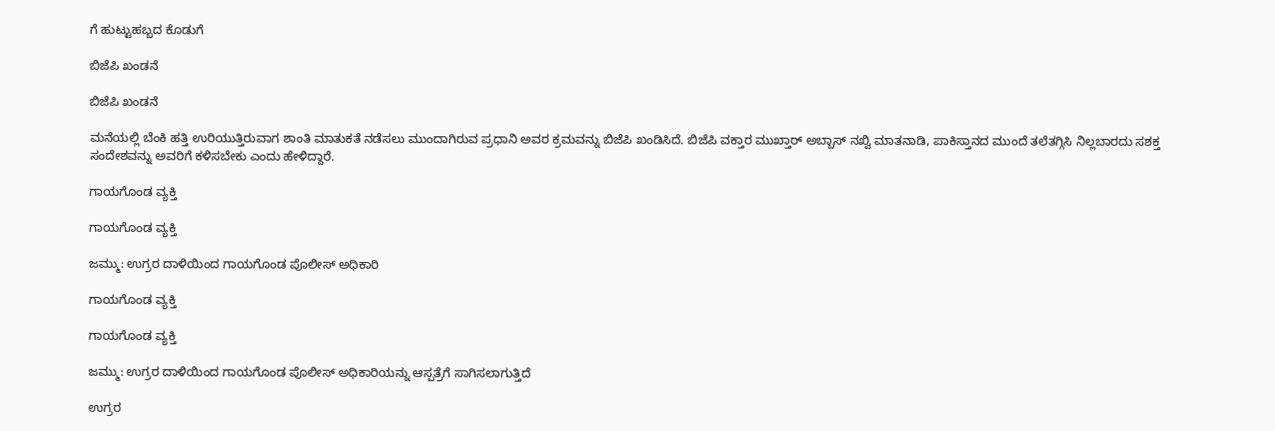ಗೆ ಹುಟ್ಟುಹಬ್ಬದ ಕೊಡುಗೆ

ಬಿಜೆಪಿ ಖಂಡನೆ

ಬಿಜೆಪಿ ಖಂಡನೆ

ಮನೆಯಲ್ಲಿ ಬೆಂಕಿ ಹತ್ತಿ ಉರಿಯುತ್ತಿರುವಾಗ ಶಾಂತಿ ಮಾತುಕತೆ ನಡೆಸಲು ಮುಂದಾಗಿರುವ ಪ್ರಧಾನಿ ಅವರ ಕ್ರಮವನ್ನು ಬಿಜೆಪಿ ಖಂಡಿಸಿದೆ. ಬಿಜೆಪಿ ವಕ್ತಾರ ಮುಖ್ತಾರ್ ಅಬ್ಬಾಸ್ ನಖ್ವಿ ಮಾತನಾಡಿ, ಪಾಕಿಸ್ತಾನದ ಮುಂದೆ ತಲೆತಗ್ಗಿಸಿ ನಿಲ್ಲಬಾರದು ಸಶಕ್ತ ಸಂದೇಶವನ್ನು ಅವರಿಗೆ ಕಳಿಸಬೇಕು ಎಂದು ಹೇಳಿದ್ದಾರೆ.

ಗಾಯಗೊಂಡ ವ್ಯಕ್ತಿ

ಗಾಯಗೊಂಡ ವ್ಯಕ್ತಿ

ಜಮ್ಮು: ಉಗ್ರರ ದಾಳಿಯಿಂದ ಗಾಯಗೊಂಡ ಪೊಲೀಸ್ ಅಧಿಕಾರಿ

ಗಾಯಗೊಂಡ ವ್ಯಕ್ತಿ

ಗಾಯಗೊಂಡ ವ್ಯಕ್ತಿ

ಜಮ್ಮು: ಉಗ್ರರ ದಾಳಿಯಿಂದ ಗಾಯಗೊಂಡ ಪೊಲೀಸ್ ಅಧಿಕಾರಿಯನ್ನು ಆಸ್ಪತ್ರೆಗೆ ಸಾಗಿಸಲಾಗುತ್ತಿದೆ

ಉಗ್ರರ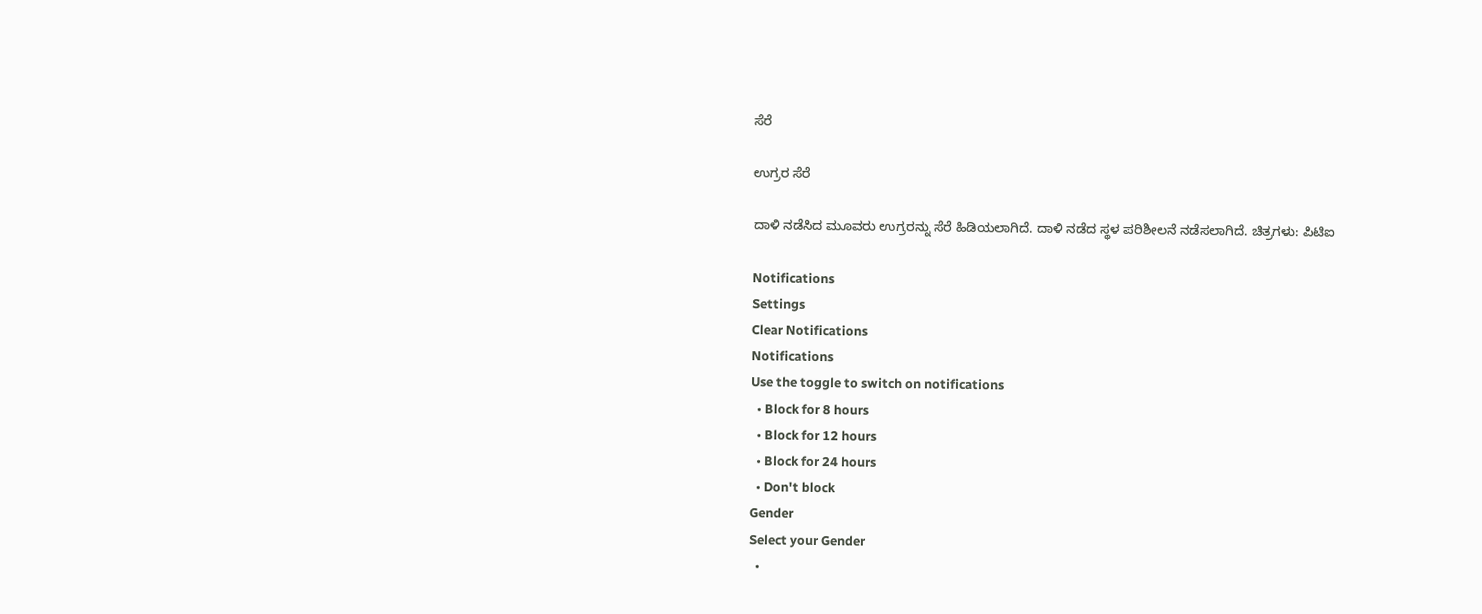ಸೆರೆ

ಉಗ್ರರ ಸೆರೆ

ದಾಳಿ ನಡೆಸಿದ ಮೂವರು ಉಗ್ರರನ್ನು ಸೆರೆ ಹಿಡಿಯಲಾಗಿದೆ. ದಾಳಿ ನಡೆದ ಸ್ಥಳ ಪರಿಶೀಲನೆ ನಡೆಸಲಾಗಿದೆ. ಚಿತ್ರಗಳು: ಪಿಟಿಐ

Notifications
Settings
Clear Notifications
Notifications
Use the toggle to switch on notifications
  • Block for 8 hours
  • Block for 12 hours
  • Block for 24 hours
  • Don't block
Gender
Select your Gender
  •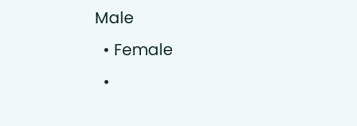Male
  • Female
  •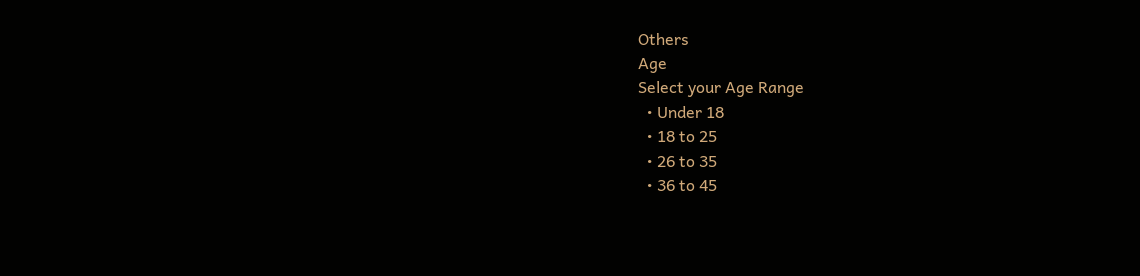Others
Age
Select your Age Range
  • Under 18
  • 18 to 25
  • 26 to 35
  • 36 to 45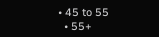• 45 to 55
  • 55+